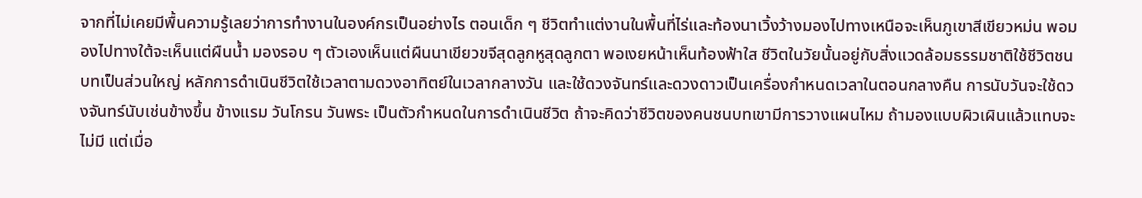จากที่ไม่เคยมีพื้นความรู้เลยว่าการทำงานในองค์กรเป็นอย่างไร ตอนเด็ก ๆ ชีวิตทำแต่งานในพื้นที่ไร่และท้องนาเวิ้งว้างมองไปทางเหนือจะเห็นภูเขาสีเขียวหม่น พอมองไปทางใต้จะเห็นแต่ผืนน้ำ มองรอบ ๆ ตัวเองเห็นแต่ผืนนาเขียวขจีสุดลูกหูสุดลูกตา พอเงยหน้าเห็นท้องฟ้าใส ชีวิตในวัยนั้นอยู่กับสิ่งแวดล้อมธรรมชาติใช้ชีวิตชนบทเป็นส่วนใหญ่ หลักการดำเนินชีวิตใช้เวลาตามดวงอาทิตย์ในเวลากลางวัน และใช้ดวงจันทร์และดวงดาวเป็นเครื่องกำหนดเวลาในตอนกลางคืน การนับวันจะใช้ดวงจันทร์นับเช่นข้างขึ้น ข้างแรม วันโกรน วันพระ เป็นตัวกำหนดในการดำเนินชีวิต ถ้าจะคิดว่าชีวิตของคนชนบทเขามีการวางแผนไหม ถ้ามองแบบผิวเผินแล้วแทบจะไม่มี แต่เมื่อ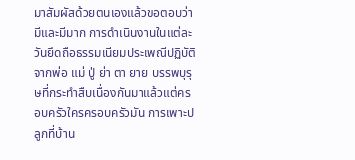มาสัมผัสด้วยตนเองแล้วขอตอบว่ามีและมีมาก การดำเนินงานในแต่ละวันยึดถือธรรมเนียมประเพณีปฏิบัติจากพ่อ แม่ ปู่ ย่า ตา ยาย บรรพบุรุษที่กระทำสืบเนื่องกันมาแล้วแต่ครอบครัวใครครอบครัวมัน การเพาะปลูกที่บ้าน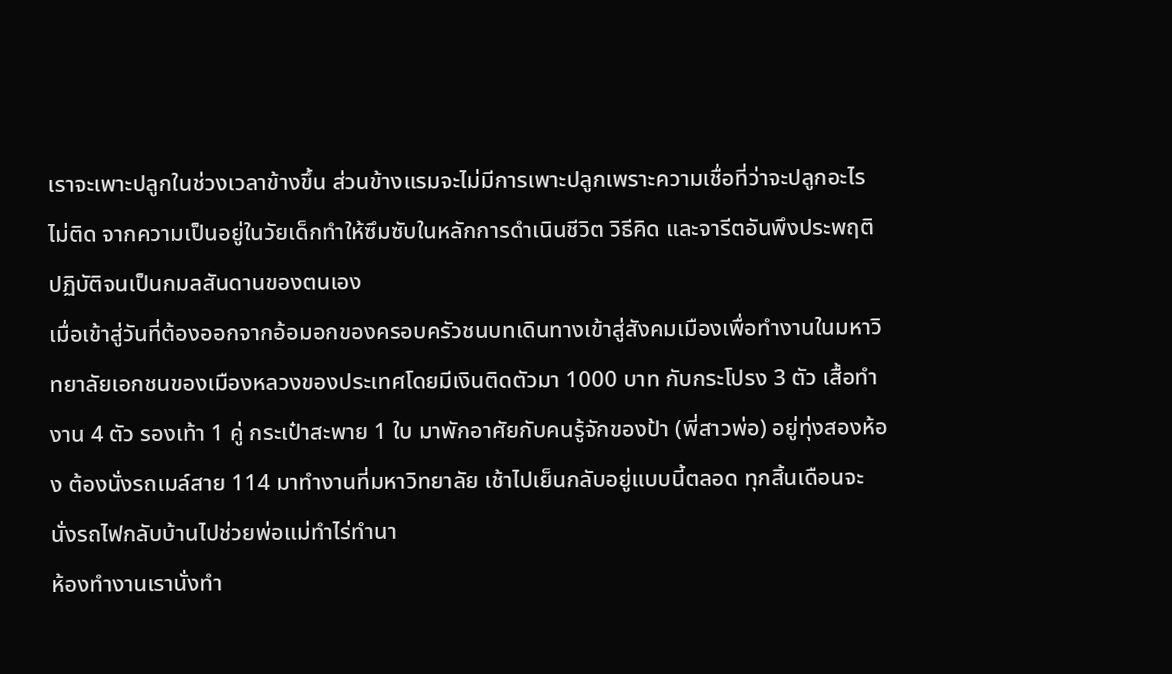เราจะเพาะปลูกในช่วงเวลาข้างขึ้น ส่วนข้างแรมจะไม่มีการเพาะปลูกเพราะความเชื่อที่ว่าจะปลูกอะไรไม่ติด จากความเป็นอยู่ในวัยเด็กทำให้ซึมซับในหลักการดำเนินชีวิต วิธีคิด และจารีตอันพึงประพฤติปฏิบัติจนเป็นกมลสันดานของตนเอง
เมื่อเข้าสู่วันที่ต้องออกจากอ้อมอกของครอบครัวชนบทเดินทางเข้าสู่สังคมเมืองเพื่อทำงานในมหาวิทยาลัยเอกชนของเมืองหลวงของประเทศโดยมีเงินติดตัวมา 1000 บาท กับกระโปรง 3 ตัว เสื้อทำงาน 4 ตัว รองเท้า 1 คู่ กระเป๋าสะพาย 1 ใบ มาพักอาศัยกับคนรู้จักของป้า (พี่สาวพ่อ) อยู่ทุ่งสองห้อง ต้องนั่งรถเมล์สาย 114 มาทำงานที่มหาวิทยาลัย เช้าไปเย็นกลับอยู่แบบนี้ตลอด ทุกสิ้นเดือนจะนั่งรถไฟกลับบ้านไปช่วยพ่อแม่ทำไร่ทำนา
ห้องทำงานเรานั่งทำ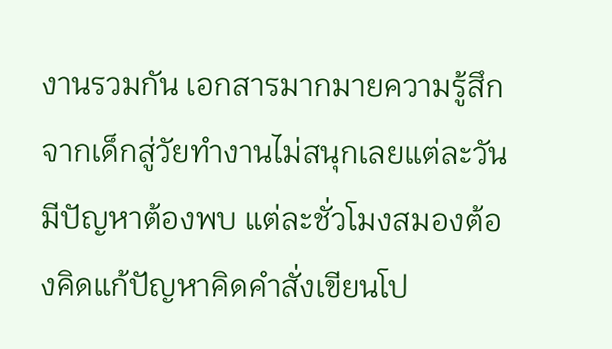งานรวมกัน เอกสารมากมายความรู้สึกจากเด็กสู่วัยทำงานไม่สนุกเลยแต่ละวันมีปัญหาต้องพบ แต่ละชั่วโมงสมองต้องคิดแก้ปัญหาคิดคำสั่งเขียนโป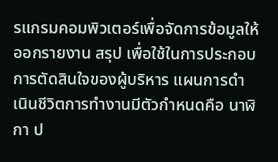รแกรมคอมพิวเตอร์เพื่อจัดการข้อมูลให้ออกรายงาน สรุป เพื่อใช้ในการประกอบการตัดสินใจของผู้บริหาร แผนการดำเนินชีวิตการทำงานมีตัวกำหนดคือ นาฬิกา ป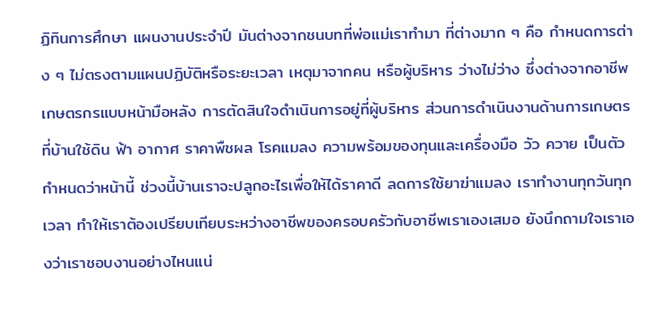ฏิทินการศึกษา แผนงานประจำปี มันต่างจากชนบทที่พ่อแม่เราทำมา ที่ต่างมาก ๆ คือ กำหนดการต่าง ๆ ไม่ตรงตามแผนปฏิบัติหรือระยะเวลา เหตุมาจากคน หรือผู้บริหาร ว่างไม่ว่าง ซึ่งต่างจากอาชีพเกษตรกรแบบหน้ามือหลัง การตัดสินใจดำเนินการอยู่ที่ผู้บริหาร ส่วนการดำเนินงานด้านการเกษตรที่บ้านใช้ดิน ฟ้า อากาศ ราคาพืชผล โรคแมลง ความพร้อมของทุนและเครื่องมือ วัว ควาย เป็นตัวกำหนดว่าหน้านี้ ช่วงนี้บ้านเราจะปลูกอะไรเพื่อให้ได้ราคาดี ลดการใช้ยาฆ่าแมลง เราทำงานทุกวันทุกเวลา ทำให้เราต้องเปรียบเทียบระหว่างอาชีพของครอบครัวกับอาชีพเราเองเสมอ ยังนึกถามใจเราเองว่าเราชอบงานอย่างไหนแน่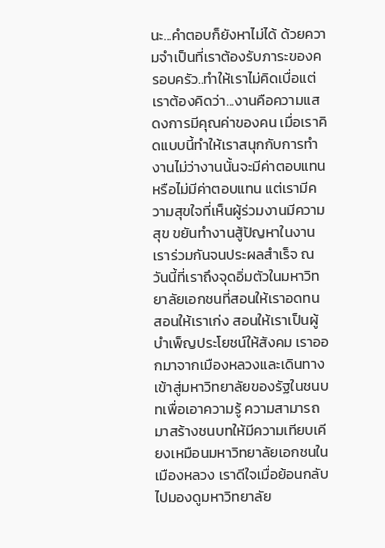นะ...คำตอบก็ยังหาไม่ได้ ด้วยความจำเป็นที่เราต้องรับภาระของครอบครัว..ทำให้เราไม่คิดเบื่อแต่เราต้องคิดว่า...งานคือความแสดงการมีคุณค่าของคน เมื่อเราคิดแบบนี้ทำให้เราสนุกกับการทำงานไม่ว่างานนั้นจะมีค่าตอบแทนหรือไม่มีค่าตอบแทน แต่เรามีความสุขใจที่เห็นผู้ร่วมงานมีความสุข ขยันทำงานสู้ปัญหาในงาน เราร่วมกันจนประผลสำเร็จ ณ วันนี้ที่เราถึงจุดอิ่มตัวในมหาวิทยาลัยเอกชนที่สอนให้เราอดทน สอนให้เราเก่ง สอนให้เราเป็นผู้บำเพ็ญประโยชน์ให้สังคม เราออกมาจากเมืองหลวงและเดินทางเข้าสู่มหาวิทยาลัยของรัฐในชนบทเพื่อเอาความรู้ ความสามารถมาสร้างชนบทให้มีความเทียบเคียงเหมือนมหาวิทยาลัยเอกชนในเมืองหลวง เราดีใจเมื่อย้อนกลับไปมองดูมหาวิทยาลัย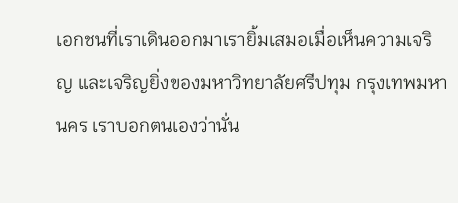เอกชนที่เราเดินออกมาเรายิ้มเสมอเมื่อเห็นความเจริญ และเจริญยิ่งของมหาวิทยาลัยศรีปทุม กรุงเทพมหานคร เราบอกตนเองว่านั่น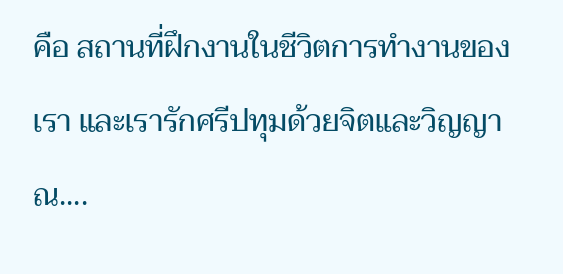คือ สถานที่ฝึกงานในชีวิตการทำงานของเรา และเรารักศรีปทุมด้วยจิตและวิญญาณ....